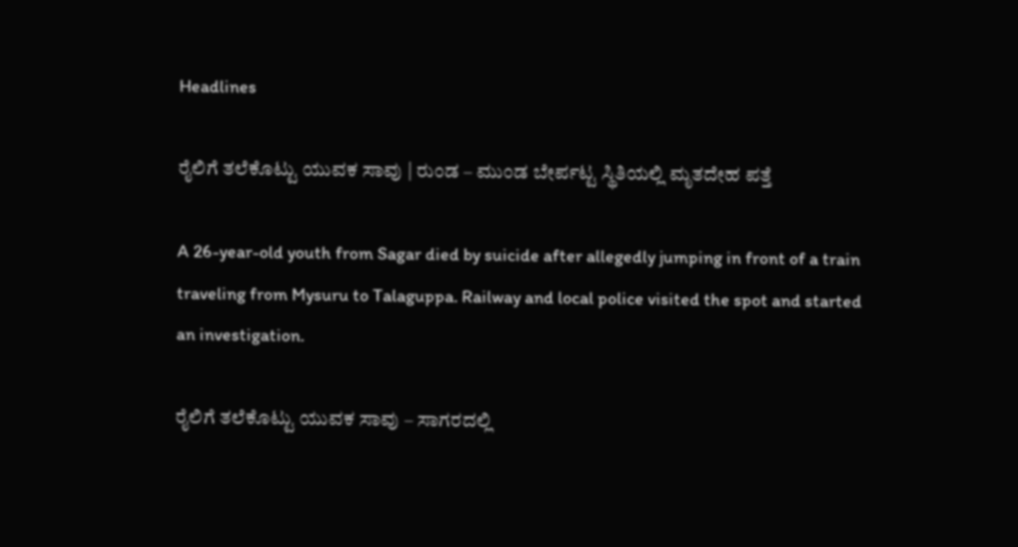Headlines

ರೈಲಿಗೆ ತಲೆಕೊಟ್ಟು ಯುವಕ ಸಾವು | ರುಂಡ – ಮುಂಡ ಬೇರ್ಪಟ್ಟ ಸ್ಥಿತಿಯಲ್ಲಿ ಮೃತದೇಹ ಪತ್ತೆ

A 26-year-old youth from Sagar died by suicide after allegedly jumping in front of a train traveling from Mysuru to Talaguppa. Railway and local police visited the spot and started an investigation.

ರೈಲಿಗೆ ತಲೆಕೊಟ್ಟು ಯುವಕ ಸಾವು – ಸಾಗರದಲ್ಲಿ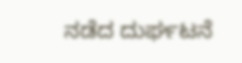ನಡೆದ ದುರ್ಘಟನೆ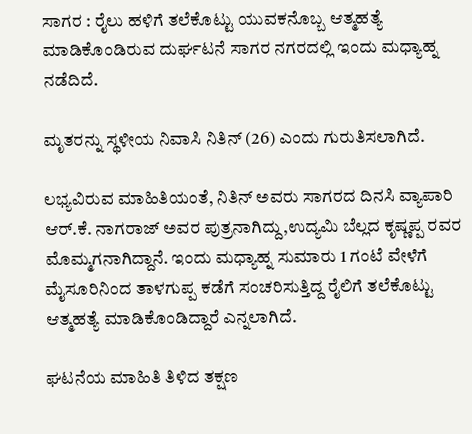ಸಾಗರ : ರೈಲು ಹಳಿಗೆ ತಲೆಕೊಟ್ಟು ಯುವಕನೊಬ್ಬ ಆತ್ಮಹತ್ಯೆ ಮಾಡಿಕೊಂಡಿರುವ ದುರ್ಘಟನೆ ಸಾಗರ ನಗರದಲ್ಲಿ ಇಂದು ಮಧ್ಯಾಹ್ನ ನಡೆದಿದೆ.

ಮೃತರನ್ನು ಸ್ಥಳೀಯ ನಿವಾಸಿ ನಿತಿನ್ (26) ಎಂದು ಗುರುತಿಸಲಾಗಿದೆ.

ಲಭ್ಯವಿರುವ ಮಾಹಿತಿಯಂತೆ, ನಿತಿನ್ ಅವರು ಸಾಗರದ ದಿನಸಿ ವ್ಯಾಪಾರಿ ಆರ್.ಕೆ. ನಾಗರಾಜ್ ಅವರ ಪುತ್ರನಾಗಿದ್ದು,ಉದ್ಯಮಿ ಬೆಲ್ಲದ ಕೃಷ್ಣಪ್ಪ ರವರ ಮೊಮ್ಮಗನಾಗಿದ್ದಾನೆ. ಇಂದು ಮಧ್ಯಾಹ್ನ ಸುಮಾರು 1 ಗಂಟೆ ವೇಳೆಗೆ ಮೈಸೂರಿನಿಂದ ತಾಳಗುಪ್ಪ ಕಡೆಗೆ ಸಂಚರಿಸುತ್ತಿದ್ದ ರೈಲಿಗೆ ತಲೆಕೊಟ್ಟು ಆತ್ಮಹತ್ಯೆ ಮಾಡಿಕೊಂಡಿದ್ದಾರೆ ಎನ್ನಲಾಗಿದೆ.

ಘಟನೆಯ ಮಾಹಿತಿ ತಿಳಿದ ತಕ್ಷಣ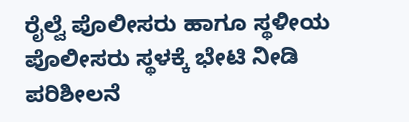ರೈಲ್ವೆ ಪೊಲೀಸರು ಹಾಗೂ ಸ್ಥಳೀಯ ಪೊಲೀಸರು ಸ್ಥಳಕ್ಕೆ ಭೇಟಿ ನೀಡಿ ಪರಿಶೀಲನೆ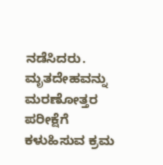ನಡೆಸಿದರು. ಮೃತದೇಹವನ್ನು ಮರಣೋತ್ತರ ಪರೀಕ್ಷೆಗೆ ಕಳುಹಿಸುವ ಕ್ರಮ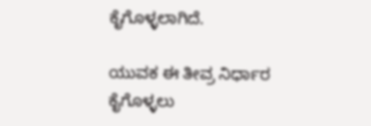ಕೈಗೊಳ್ಳಲಾಗಿದೆ.

ಯುವಕ ಈ ತೀವ್ರ ನಿರ್ಧಾರ ಕೈಗೊಳ್ಳಲು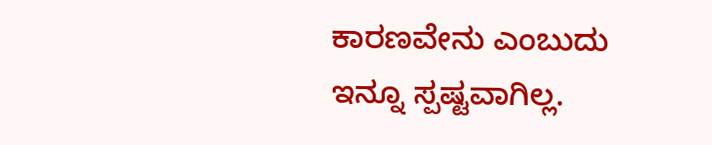ಕಾರಣವೇನು ಎಂಬುದು ಇನ್ನೂ ಸ್ಪಷ್ಟವಾಗಿಲ್ಲ.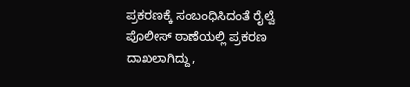ಪ್ರಕರಣಕ್ಕೆ ಸಂಬಂಧಿಸಿದಂತೆ ರೈಲ್ವೆ ಪೊಲೀಸ್ ಠಾಣೆಯಲ್ಲಿ ಪ್ರಕರಣ ದಾಖಲಾಗಿದ್ದು,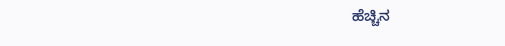ಹೆಚ್ಚಿನ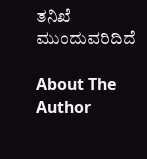ತನಿಖೆ ಮುಂದುವರಿದಿದೆ

About The Author